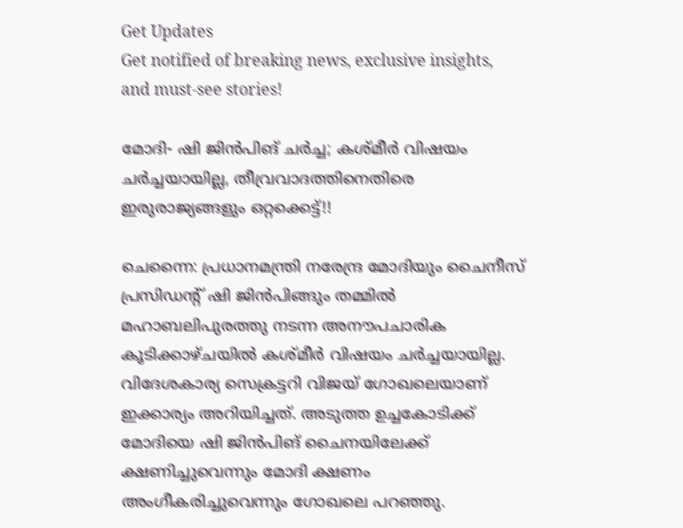Get Updates
Get notified of breaking news, exclusive insights, and must-see stories!

മോദി- ഷി ജിൻപിങ് ചർച്ച; കശ്മീർ വിഷയം ചർച്ചയായില്ല, തീവ്രവാദത്തിനെതിരെ ഇരുരാജ്യങ്ങളും ഒറ്റക്കെട്ട്!!

ചെന്നൈ: പ്രധാനമന്ത്രി നരേന്ദ്ര മോദിയും ചൈനീസ് പ്രസിഡന്റ് ഷി ജിന്‍പിങ്ങും തമ്മില്‍ മഹാബലിപുരത്തു നടന്ന അനൗപചാരിക കൂടിക്കാഴ്ചയില്‍ കശ്മീർ വിഷയം ചർച്ചയായില്ല. വിദേശകാര്യ സെക്രട്ടറി വിജയ് ഗോഖലെയാണ് ഇക്കാര്യം അറിയിച്ചത്. അടുത്ത ഉച്ചകോടിക്ക് മോദിയെ ഷി ജിന്‍പിങ് ചൈനയിലേക്ക് ക്ഷണിച്ചുവെന്നും മോദി ക്ഷണം അംഗീകരിച്ചുവെന്നും ഗോഖലെ പറഞ്ഞു.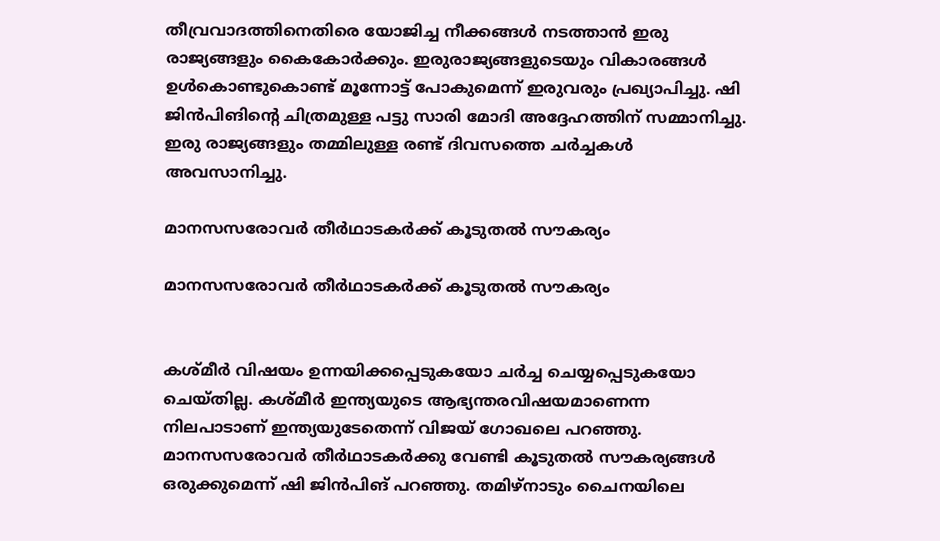തീവ്രവാദത്തിനെതിരെ യോജിച്ച നീക്കങ്ങൾ നടത്താൻ ഇരു രാജ്യങ്ങളും കൈകോർക്കും. ഇരുരാജ്യങ്ങളുടെയും വികാരങ്ങൾ ഉൾകൊണ്ടുകൊണ്ട് മൂന്നോട്ട് പോകുമെന്ന് ഇരുവരും പ്രഖ്യാപിച്ചു. ഷി ജിൻപിങിന്റെ ചിത്രമുള്ള പട്ടു സാരി മോദി അദ്ദേഹത്തിന് സമ്മാനിച്ചു. ഇരു രാജ്യങ്ങളും തമ്മിലുള്ള രണ്ട് ദിവസത്തെ ചർച്ചകൾ അവസാനിച്ചു.

മാനസസരോവര്‍ തീര്‍ഥാടകര്‍ക്ക് കൂടുതൽ സൗകര്യം

മാനസസരോവര്‍ തീര്‍ഥാടകര്‍ക്ക് കൂടുതൽ സൗകര്യം


കശ്മീര്‍ വിഷയം ഉന്നയിക്കപ്പെടുകയോ ചര്‍ച്ച ചെയ്യപ്പെടുകയോ ചെയ്തില്ല. കശ്മീര്‍ ഇന്ത്യയുടെ ആഭ്യന്തരവിഷയമാണെന്ന നിലപാടാണ് ഇന്ത്യയുടേതെന്ന് വിജയ് ഗോഖലെ പറഞ്ഞു. മാനസസരോവര്‍ തീര്‍ഥാടകര്‍ക്കു വേണ്ടി കൂടുതല്‍ സൗകര്യങ്ങള്‍ ഒരുക്കുമെന്ന് ഷി ജിന്‍പിങ് പറഞ്ഞു. തമിഴ്‌നാടും ചൈനയിലെ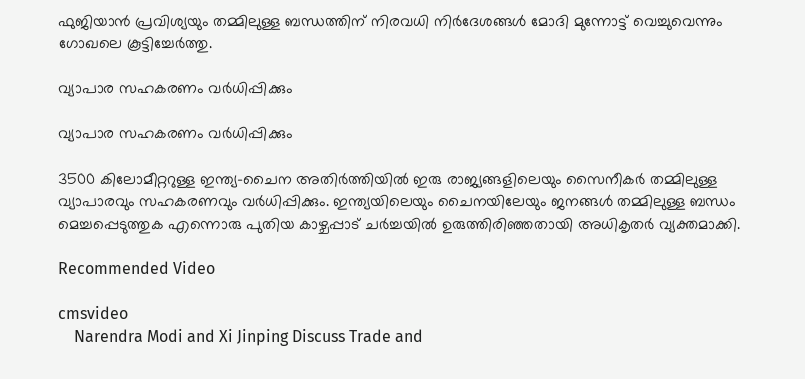ഫുജിയാന്‍ പ്രവിശ്യയും തമ്മിലുള്ള ബന്ധത്തിന് നിരവധി നിർദേശങ്ങൾ മോദി മുന്നോട്ട് വെച്ചുവെന്നും ഗോഖലെ കൂട്ടിച്ചേർത്തു.

വ്യാപാര സഹകരണം വർധിപ്പിക്കും

വ്യാപാര സഹകരണം വർധിപ്പിക്കും

3500 കിലോമീറ്ററുള്ള ഇന്ത്യ-ചൈന അതിർത്തിയിൽ ഇരു രാജ്യങ്ങളിലെയും സൈനീകർ തമ്മിലുള്ള വ്യാപാരവും സഹകരണവും വർധിപ്പിക്കും. ഇന്ത്യയിലെയും ചൈനയിലേയും ജനങ്ങൾ തമ്മിലുള്ള ബന്ധം മെച്ചപ്പെടുത്തുക എന്നൊരു പുതിയ കാഴ്ചപ്പാട് ചർച്ചയിൽ ഉരുത്തിരിഞ്ഞതായി അധികൃതർ‌ വ്യക്തമാക്കി.

Recommended Video

cmsvideo
    Narendra Modi and Xi Jinping Discuss Trade and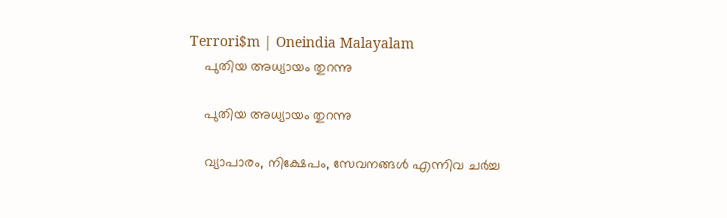Terrori$m | Oneindia Malayalam
    പുതിയ അധ്യായം തുറന്നു

    പുതിയ അധ്യായം തുറന്നു

    വ്യാപാരം, നിക്ഷേപം, സേവനങ്ങൾ എന്നിവ ചർച്ച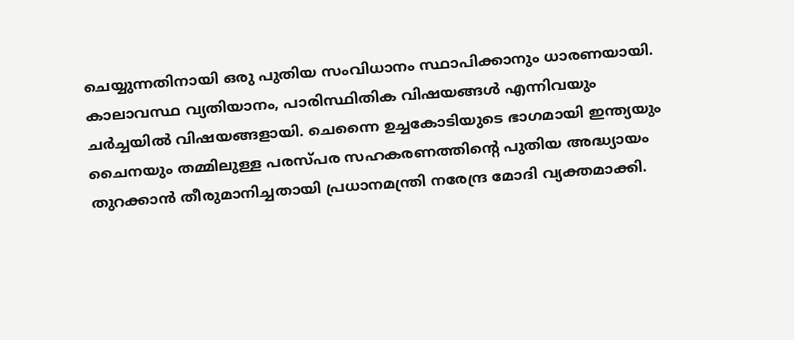ചെയ്യുന്നതിനായി ഒരു പുതിയ സംവിധാനം സ്ഥാപിക്കാനും ധാരണയായി. കാലാവസ്ഥ വ്യതിയാനം, പാരിസ്ഥിതിക വിഷയങ്ങൾ എന്നിവയും ചർച്ചയിൽ വിഷയങ്ങളായി. ചെന്നൈ ഉച്ചകോടിയുടെ ഭാഗമായി ഇന്ത്യയും ചൈനയും തമ്മിലുള്ള പരസ്പര സഹകരണത്തിന്റെ പുതിയ അദ്ധ്യായം തുറക്കാന്‍ തീരുമാനിച്ചതായി പ്രധാനമന്ത്രി നരേന്ദ്ര മോദി വ്യക്തമാക്കി.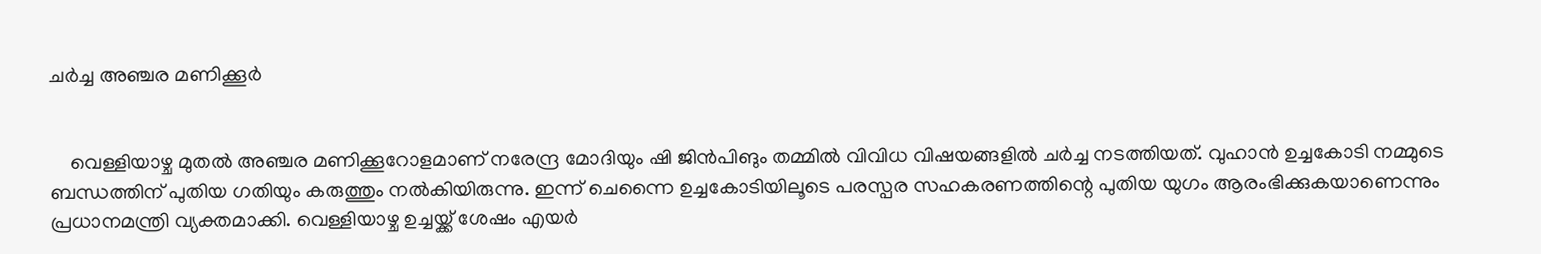ചർച്ച അഞ്ചര മണിക്കൂർ


    വെള്ളിയാഴ്ച മുതല്‍ അഞ്ചര മണിക്കൂറോളമാണ് നരേന്ദ്ര മോദിയും ഷി ജിന്‍പിങും തമ്മില്‍ വിവിധ വിഷയങ്ങളില്‍ ചര്‍ച്ച നടത്തിയത്. വുഹാന്‍ ഉച്ചകോടി നമ്മുടെ ബന്ധത്തിന് പുതിയ ഗതിയും കരുത്തും നല്‍കിയിരുന്നു. ഇന്ന് ചെന്നൈ ഉച്ചകോടിയിലൂടെ പരസ്പര സഹകരണത്തിന്റെ പുതിയ യുഗം ആരംഭിക്കുകയാണെന്നും പ്രധാനമന്ത്രി വ്യക്തമാക്കി. വെള്ളിയാഴ്ച ഉച്ചയ്ക്ക് ശേഷം എയര്‍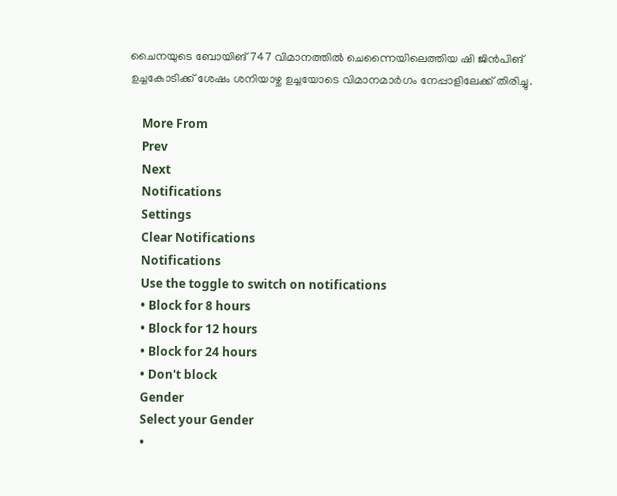ചൈനയുടെ ബോയിങ് 747 വിമാനത്തില്‍ ചെന്നൈയിലെത്തിയ ഷി ജിന്‍പിങ് ഉച്ചകോടിക്ക് ശേഷം ശനിയാഴ്ച ഉച്ചയോടെ വിമാനമാര്‍ഗം നേപ്പാളിലേക്ക് തിരിച്ചു.

    More From
    Prev
    Next
    Notifications
    Settings
    Clear Notifications
    Notifications
    Use the toggle to switch on notifications
    • Block for 8 hours
    • Block for 12 hours
    • Block for 24 hours
    • Don't block
    Gender
    Select your Gender
    •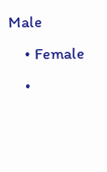Male
    • Female
    •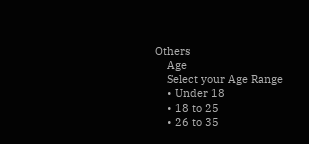Others
    Age
    Select your Age Range
    • Under 18
    • 18 to 25
    • 26 to 35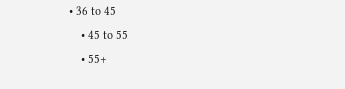• 36 to 45
    • 45 to 55
    • 55+